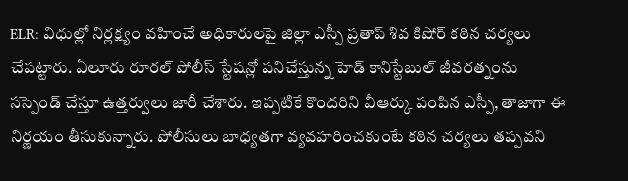ELR: విధుల్లో నిర్లక్ష్యం వహించే అధికారులపై జిల్లా ఎస్పీ ప్రతాప్ శివ కిషోర్ కఠిన చర్యలు చేపట్టారు. ఏలూరు రూరల్ పోలీస్ స్టేషన్లో పనిచేస్తున్న హెడ్ కానిస్టేబుల్ జీవరత్నంను సస్పెండ్ చేస్తూ ఉత్తర్వులు జారీ చేశారు. ఇప్పటికే కొందరిని వీఆర్కు పంపిన ఎస్పీ, తాజాగా ఈ నిర్ణయం తీసుకున్నారు. పోలీసులు బాధ్యతగా వ్యవహరించకుంటే కఠిన చర్యలు తప్పవని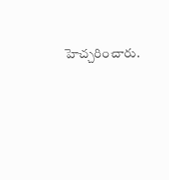హెచ్చరించారు.